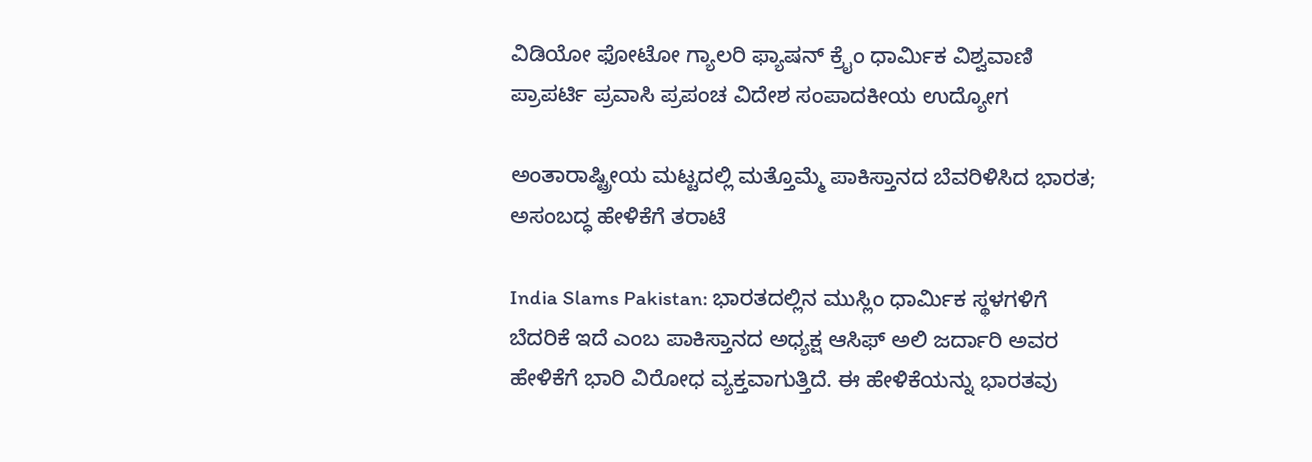ವಿಡಿಯೋ ಫೋಟೋ ಗ್ಯಾಲರಿ ಫ್ಯಾಷನ್ ಕ್ರೈಂ ಧಾರ್ಮಿಕ ವಿಶ್ವವಾಣಿ ಪ್ರಾಪರ್ಟಿ ಪ್ರವಾಸಿ ಪ್ರಪಂಚ ವಿದೇಶ ಸಂಪಾದಕೀಯ ಉದ್ಯೋಗ

ಅಂತಾರಾಷ್ಟ್ರೀಯ ಮಟ್ಟದಲ್ಲಿ ಮತ್ತೊಮ್ಮೆ ಪಾಕಿಸ್ತಾನದ ಬೆವರಿಳಿಸಿದ ಭಾರತ; ಅಸಂಬದ್ಧ ಹೇಳಿಕೆಗೆ ತರಾಟೆ

India Slams Pakistan: ಭಾರತದಲ್ಲಿನ ಮುಸ್ಲಿಂ ಧಾರ್ಮಿಕ ಸ್ಥಳಗಳಿಗೆ ಬೆದರಿಕೆ ಇದೆ ಎಂಬ ಪಾಕಿಸ್ತಾನದ ಅಧ್ಯಕ್ಷ ಆಸಿಫ್ ಅಲಿ ಜರ್ದಾರಿ ಅವರ ಹೇಳಿಕೆಗೆ ಭಾರಿ ವಿರೋಧ ವ್ಯಕ್ತವಾಗುತ್ತಿದೆ. ಈ ಹೇಳಿಕೆಯನ್ನು ಭಾರತವು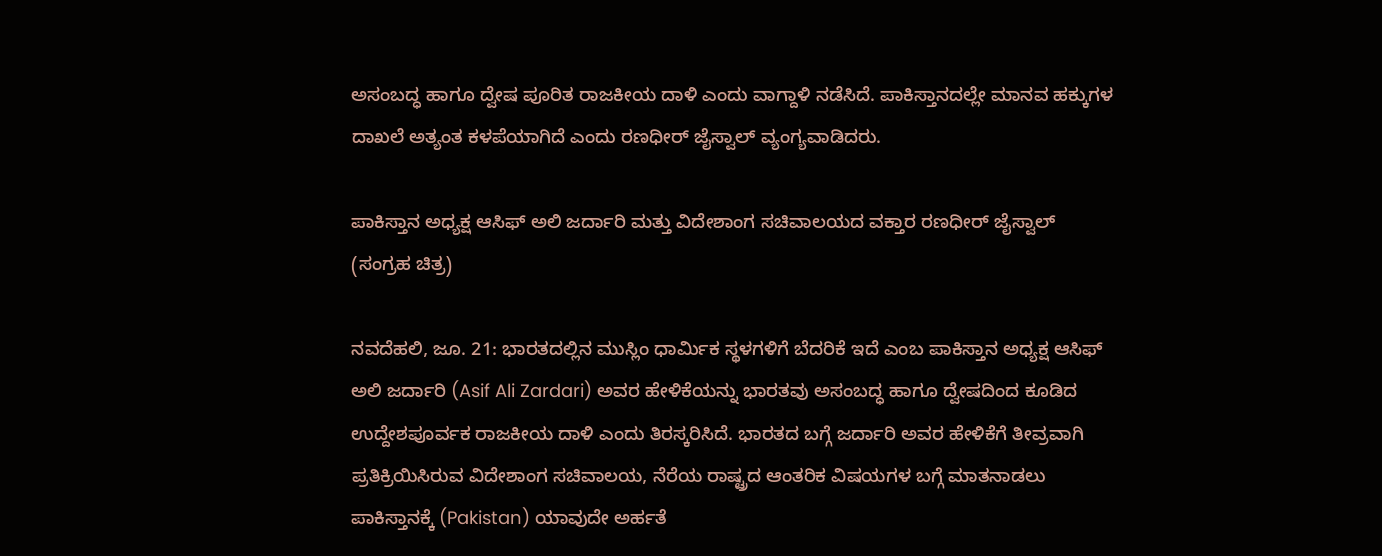ಅಸಂಬದ್ಧ ಹಾಗೂ ದ್ವೇಷ ಪೂರಿತ ರಾಜಕೀಯ ದಾಳಿ ಎಂದು ವಾಗ್ದಾಳಿ ನಡೆಸಿದೆ. ಪಾಕಿಸ್ತಾನದಲ್ಲೇ ಮಾನವ ಹಕ್ಕುಗಳ ದಾಖಲೆ ಅತ್ಯಂತ ಕಳಪೆಯಾಗಿದೆ ಎಂದು ರಣಧೀರ್ ಜೈಸ್ವಾಲ್ ವ್ಯಂಗ್ಯವಾಡಿದರು.

ಪಾಕಿಸ್ತಾನ ಅಧ್ಯಕ್ಷ ಆಸಿಫ್ ಅಲಿ ಜರ್ದಾರಿ ಮತ್ತು ವಿದೇಶಾಂಗ ಸಚಿವಾಲಯದ ವಕ್ತಾರ ರಣಧೀರ್ ಜೈಸ್ವಾಲ್ (ಸಂಗ್ರಹ ಚಿತ್ರ)

ನವದೆಹಲಿ, ಜೂ. 21: ಭಾರತದಲ್ಲಿನ ಮುಸ್ಲಿಂ ಧಾರ್ಮಿಕ ಸ್ಥಳಗಳಿಗೆ ಬೆದರಿಕೆ ಇದೆ ಎಂಬ ಪಾಕಿಸ್ತಾನ ಅಧ್ಯಕ್ಷ ಆಸಿಫ್ ಅಲಿ ಜರ್ದಾರಿ (Asif Ali Zardari) ಅವರ ಹೇಳಿಕೆಯನ್ನು ಭಾರತವು ಅಸಂಬದ್ಧ ಹಾಗೂ ದ್ವೇಷದಿಂದ ಕೂಡಿದ ಉದ್ದೇಶಪೂರ್ವಕ ರಾಜಕೀಯ ದಾಳಿ ಎಂದು ತಿರಸ್ಕರಿಸಿದೆ. ಭಾರತದ ಬಗ್ಗೆ ಜರ್ದಾರಿ ಅವರ ಹೇಳಿಕೆಗೆ ತೀವ್ರವಾಗಿ ಪ್ರತಿಕ್ರಿಯಿಸಿರುವ ವಿದೇಶಾಂಗ ಸಚಿವಾಲಯ, ನೆರೆಯ ರಾಷ್ಟ್ರದ ಆಂತರಿಕ ವಿಷಯಗಳ ಬಗ್ಗೆ ಮಾತನಾಡಲು ಪಾಕಿಸ್ತಾನಕ್ಕೆ (Pakistan) ಯಾವುದೇ ಅರ್ಹತೆ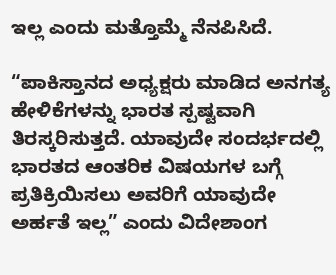ಇಲ್ಲ ಎಂದು ಮತ್ತೊಮ್ಮೆ ನೆನಪಿಸಿದೆ.

“ಪಾಕಿಸ್ತಾನದ ಅಧ್ಯಕ್ಷರು ಮಾಡಿದ ಅನಗತ್ಯ ಹೇಳಿಕೆಗಳನ್ನು ಭಾರತ ಸ್ಪಷ್ಟವಾಗಿ ತಿರಸ್ಕರಿಸುತ್ತದೆ. ಯಾವುದೇ ಸಂದರ್ಭದಲ್ಲಿ ಭಾರತದ ಆಂತರಿಕ ವಿಷಯಗಳ ಬಗ್ಗೆ ಪ್ರತಿಕ್ರಿಯಿಸಲು ಅವರಿಗೆ ಯಾವುದೇ ಅರ್ಹತೆ ಇಲ್ಲ” ಎಂದು ವಿದೇಶಾಂಗ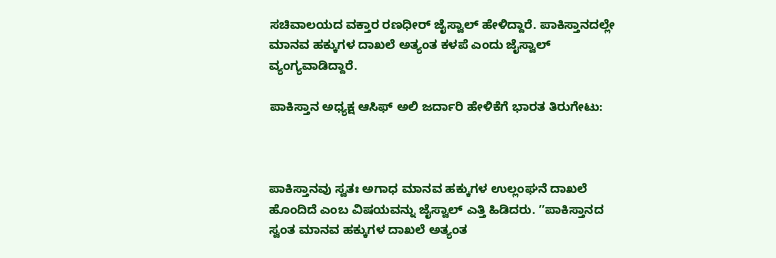ಸಚಿವಾಲಯದ ವಕ್ತಾರ ರಣಧೀರ್ ಜೈಸ್ವಾಲ್ ಹೇಳಿದ್ದಾರೆ. ಪಾಕಿಸ್ತಾನದಲ್ಲೇ ಮಾನವ ಹಕ್ಕುಗಳ ದಾಖಲೆ ಅತ್ಯಂತ ಕಳಪೆ ಎಂದು ಜೈಸ್ವಾಲ್ ವ್ಯಂಗ್ಯವಾಡಿದ್ದಾರೆ.

ಪಾಕಿಸ್ತಾನ ಅಧ್ಯಕ್ಷ ಆಸಿಫ್ ಅಲಿ ಜರ್ದಾರಿ ಹೇಳಿಕೆಗೆ ಭಾರತ ತಿರುಗೇಟು:



ಪಾಕಿಸ್ತಾನವು ಸ್ವತಃ ಅಗಾಧ ಮಾನವ ಹಕ್ಕುಗಳ ಉಲ್ಲಂಘನೆ ದಾಖಲೆ ಹೊಂದಿದೆ ಎಂಬ ವಿಷಯವನ್ನು ಜೈಸ್ವಾಲ್ ಎತ್ತಿ ಹಿಡಿದರು. ʼʼಪಾಕಿಸ್ತಾನದ ಸ್ವಂತ ಮಾನವ ಹಕ್ಕುಗಳ ದಾಖಲೆ ಅತ್ಯಂತ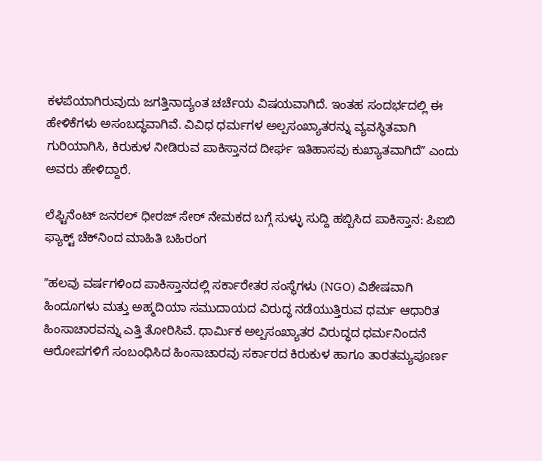ಕಳಪೆಯಾಗಿರುವುದು ಜಗತ್ತಿನಾದ್ಯಂತ ಚರ್ಚೆಯ ವಿಷಯವಾಗಿದೆ. ಇಂತಹ ಸಂದರ್ಭದಲ್ಲಿ ಈ ಹೇಳಿಕೆಗಳು ಅಸಂಬದ್ಧವಾಗಿವೆ. ವಿವಿಧ ಧರ್ಮಗಳ ಅಲ್ಪಸಂಖ್ಯಾತರನ್ನು ವ್ಯವಸ್ಥಿತವಾಗಿ ಗುರಿಯಾಗಿಸಿ, ಕಿರುಕುಳ ನೀಡಿರುವ ಪಾಕಿಸ್ತಾನದ ದೀರ್ಘ ಇತಿಹಾಸವು ಕುಖ್ಯಾತವಾಗಿದೆʼʼ ಎಂದು ಅವರು ಹೇಳಿದ್ದಾರೆ.

ಲೆಫ್ಟಿನೆಂಟ್ ಜನರಲ್ ಧೀರಜ್ ಸೇಠ್ ನೇಮಕದ ಬಗ್ಗೆ ಸುಳ್ಳು ಸುದ್ದಿ ಹಬ್ಬಿಸಿದ ಪಾಕಿಸ್ತಾನ: ಪಿಐಬಿ ಫ್ಯಾಕ್ಟ್ ಚೆಕ್‌ನಿಂದ ಮಾಹಿತಿ ಬಹಿರಂಗ

ʼʼಹಲವು ವರ್ಷಗಳಿಂದ ಪಾಕಿಸ್ತಾನದಲ್ಲಿ ಸರ್ಕಾರೇತರ ಸಂಸ್ಥೆಗಳು (NGO) ವಿಶೇಷವಾಗಿ ಹಿಂದೂಗಳು ಮತ್ತು ಅಹ್ಮದಿಯಾ ಸಮುದಾಯದ ವಿರುದ್ಧ ನಡೆಯುತ್ತಿರುವ ಧರ್ಮ ಆಧಾರಿತ ಹಿಂಸಾಚಾರವನ್ನು ಎತ್ತಿ ತೋರಿಸಿವೆ. ಧಾರ್ಮಿಕ ಅಲ್ಪಸಂಖ್ಯಾತರ ವಿರುದ್ಧದ ಧರ್ಮನಿಂದನೆ ಆರೋಪಗಳಿಗೆ ಸಂಬಂಧಿಸಿದ ಹಿಂಸಾಚಾರವು ಸರ್ಕಾರದ ಕಿರುಕುಳ ಹಾಗೂ ತಾರತಮ್ಯಪೂರ್ಣ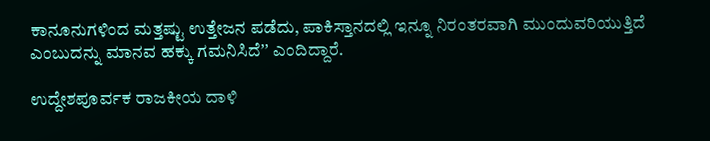ಕಾನೂನುಗಳಿಂದ ಮತ್ತಷ್ಟು ಉತ್ತೇಜನ ಪಡೆದು, ಪಾಕಿಸ್ತಾನದಲ್ಲಿ ಇನ್ನೂ ನಿರಂತರವಾಗಿ ಮುಂದುವರಿಯುತ್ತಿದೆ ಎಂಬುದನ್ನು ಮಾನವ ಹಕ್ಕು ಗಮನಿಸಿದೆʼʼ ಎಂದಿದ್ದಾರೆ.

ಉದ್ದೇಶಪೂರ್ವಕ ರಾಜಕೀಯ ದಾಳಿ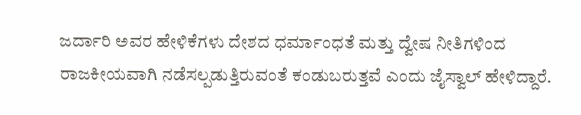ಜರ್ದಾರಿ ಅವರ ಹೇಳಿಕೆಗಳು ದೇಶದ ಧರ್ಮಾಂಧತೆ ಮತ್ತು ದ್ವೇಷ ನೀತಿಗಳಿಂದ ರಾಜಕೀಯವಾಗಿ ನಡೆಸಲ್ಪಡುತ್ತಿರುವಂತೆ ಕಂಡುಬರುತ್ತವೆ ಎಂದು ಜೈಸ್ವಾಲ್ ಹೇಳಿದ್ದಾರೆ.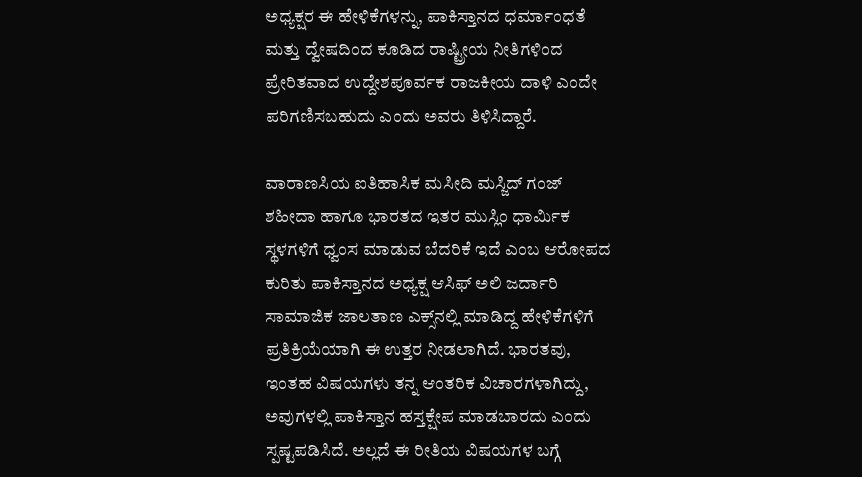ಅಧ್ಯಕ್ಷರ ಈ ಹೇಳಿಕೆಗಳನ್ನು, ಪಾಕಿಸ್ತಾನದ ಧರ್ಮಾಂಧತೆ ಮತ್ತು ದ್ವೇಷದಿಂದ ಕೂಡಿದ ರಾಷ್ಟ್ರೀಯ ನೀತಿಗಳಿಂದ ಪ್ರೇರಿತವಾದ ಉದ್ದೇಶಪೂರ್ವಕ ರಾಜಕೀಯ ದಾಳಿ ಎಂದೇ ಪರಿಗಣಿಸಬಹುದು ಎಂದು ಅವರು ತಿಳಿಸಿದ್ದಾರೆ.

ವಾರಾಣಸಿಯ ಐತಿಹಾಸಿಕ ಮಸೀದಿ ಮಸ್ಜಿದ್ ಗಂಜ್ ಶಹೀದಾ ಹಾಗೂ ಭಾರತದ ಇತರ ಮುಸ್ಲಿಂ ಧಾರ್ಮಿಕ ಸ್ಥಳಗಳಿಗೆ ಧ್ವಂಸ ಮಾಡುವ ಬೆದರಿಕೆ ಇದೆ ಎಂಬ ಆರೋಪದ ಕುರಿತು ಪಾಕಿಸ್ತಾನದ ಅಧ್ಯಕ್ಷ ಆಸಿಫ್ ಅಲಿ ಜರ್ದಾರಿ ಸಾಮಾಜಿಕ ಜಾಲತಾಣ ಎಕ್ಸ್‌ನಲ್ಲಿ ಮಾಡಿದ್ದ ಹೇಳಿಕೆಗಳಿಗೆ ಪ್ರತಿಕ್ರಿಯೆಯಾಗಿ ಈ ಉತ್ತರ ನೀಡಲಾಗಿದೆ. ಭಾರತವು, ಇಂತಹ ವಿಷಯಗಳು ತನ್ನ ಆಂತರಿಕ ವಿಚಾರಗಳಾಗಿದ್ದು, ಅವುಗಳಲ್ಲಿ ಪಾಕಿಸ್ತಾನ ಹಸ್ತಕ್ಷೇಪ ಮಾಡಬಾರದು ಎಂದು ಸ್ಪಷ್ಟಪಡಿಸಿದೆ. ಅಲ್ಲದೆ ಈ ರೀತಿಯ ವಿಷಯಗಳ ಬಗ್ಗೆ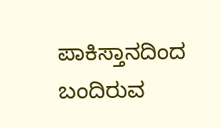ಪಾಕಿಸ್ತಾನದಿಂದ ಬಂದಿರುವ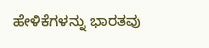ಹೇಳಿಕೆಗಳನ್ನು ಭಾರತವು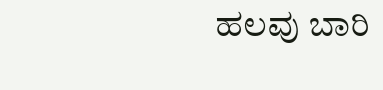ಹಲವು ಬಾರಿ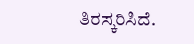ತಿರಸ್ಕರಿಸಿದೆ.